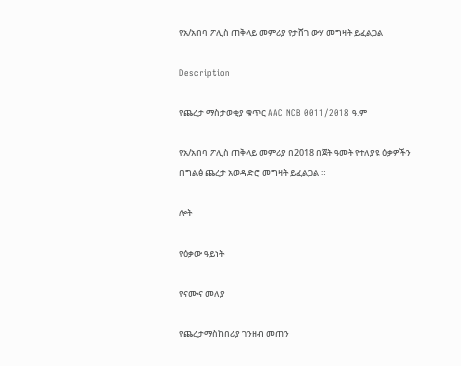የአ/አበባ ፖሊስ ጠቅላይ መምሪያ የታሸገ ውሃ መግዛት ይፈልጋል

Description

የጨረታ ማስታወቂያ ቁጥር AAC NCB 0011/2018 ዓ.ም

የአ/አበባ ፖሊስ ጠቅላይ መምሪያ በ2018 በጀት ዓመት የተለያዩ ዕቃዎችን በግልፅ ጨረታ አወዳድሮ መግዛት ይፈልጋል ።

ሎት

የዕቃው ዓይነት

የናሙና መለያ

የጨረታማስከበሪያ ገንዘብ መጠን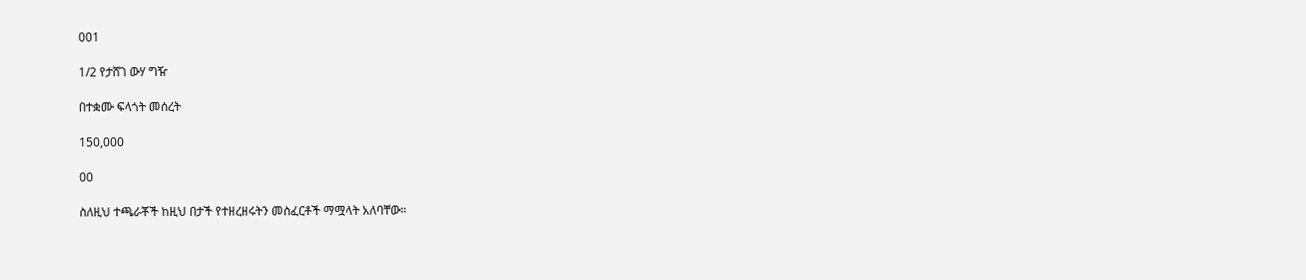001

1/2 የታሸገ ውሃ ግዥ

በተቋሙ ፍላጎት መሰረት

150,000

00

ስለዚህ ተጫራቾች ከዚህ በታች የተዘረዘሩትን መስፈርቶች ማሟላት አለባቸው።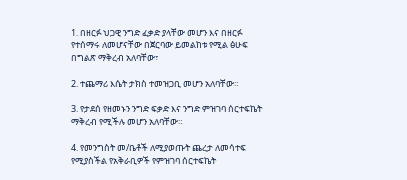1. በዘርፉ ህጋዊ ንግድ ፈቃድ ያላቸው መሆን እና በዘርፉ የተሰማሩ ለመሆናቸው በጀርባው ይመልከቱ የሚል ፅሁፍ በግልጽ ማቅረብ አለባቸው፣

2. ተጨማሪ እሴት ታክስ ተመዝጋቢ መሆን አለባቸው።

3. የታደሰ የዘመኑን ንግድ ፍቃድ እና ንግድ ምዝገባ ሰርተፍኬት ማቅረብ የሚችሉ መሆን አለባቸው።

4. የመንግስት መ/ቤቶች ለሚያወጡት ጨረታ ለመሳተፍ የሚያስችል የአቅራቢዎች የምዝገባ ሰርተፍኬት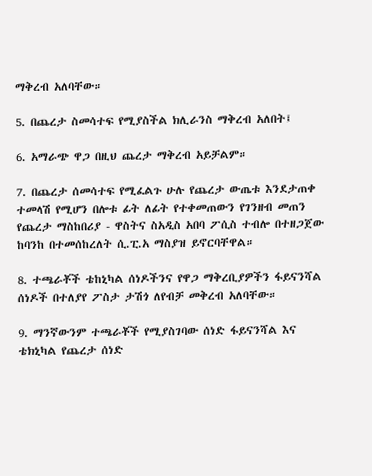ማቅረብ አለባቸው።

5. በጨረታ ስመሳተፍ የሚያስችል ክሊራንስ ማቅረብ አለበት፤

6. አማራጭ ዋጋ በዚህ ጨረታ ማቅረብ አይቻልም።

7. በጨረታ ሰመሳተፍ የሚፈልጉ ሁሉ የጨረታ ውጤቱ እንደታጠቀ ተመላሽ የሚሆን በሎቱ ፊት ለፊት የተቀመጠውን የገንዘብ መጠን የጨረታ ማስከበሪያ - ዋስትና ስአዲስ አበባ ፖሲስ ተብሎ በተዘጋጀው ከባንከ በተመሰከረለት ሲ.ፒ.አ ማስያዝ ይኖርባቸዋል።

8. ተጫራቾች ቴከኒካል ሰነዶችንና የዋጋ ማቅረቢያዎችን ፋይናንሻል ሰነዶች በተለያየ ፖስታ ታሽጎ ለየብቻ መቅረብ አለባቸው።

9. ማንኛውንም ተጫራቾች የሚያስገባው ሰነድ ፋይናንሻል እና ቴክኒካል የጨረታ ሰነድ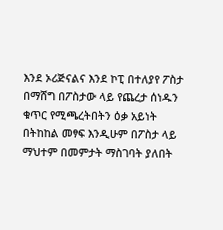እንደ ኦሪጅናልና እንደ ኮፒ በተለያየ ፖስታ በማሸግ በፖስታው ላይ የጨረታ ሰነዱን ቁጥር የሚጫረትበትን ዕቃ አይነት በትከከል መፃፍ እንዲሁም በፖስታ ላይ ማህተም በመምታት ማስገባት ያለበት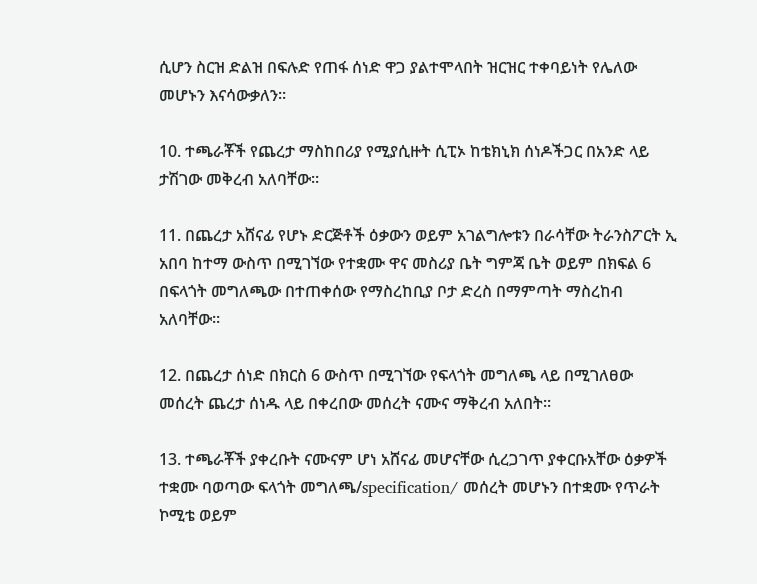ሲሆን ስርዝ ድልዝ በፍሉድ የጠፋ ሰነድ ዋጋ ያልተሞላበት ዝርዝር ተቀባይነት የሌለው መሆኑን እናሳውቃለን።

10. ተጫራቾች የጨረታ ማስከበሪያ የሚያሲዙት ሲፒኦ ከቴክኒክ ሰነዶችጋር በአንድ ላይ ታሽገው መቅረብ አለባቸው።

11. በጨረታ አሸናፊ የሆኑ ድርጅቶች ዕቃውን ወይም አገልግሎቱን በራሳቸው ትራንስፖርት ኢ አበባ ከተማ ውስጥ በሚገኘው የተቋሙ ዋና መስሪያ ቤት ግምጃ ቤት ወይም በክፍል 6 በፍላጎት መግለጫው በተጠቀሰው የማስረከቢያ ቦታ ድረስ በማምጣት ማስረከብ አለባቸው።

12. በጨረታ ሰነድ በክርስ 6 ውስጥ በሚገኘው የፍላጎት መግለጫ ላይ በሚገለፀው መሰረት ጨረታ ሰነዱ ላይ በቀረበው መሰረት ናሙና ማቅረብ አለበት።

13. ተጫራቾች ያቀረቡት ናሙናም ሆነ አሸናፊ መሆናቸው ሲረጋገጥ ያቀርቡአቸው ዕቃዎች ተቋሙ ባወጣው ፍላጎት መግለጫ/specification/ መሰረት መሆኑን በተቋሙ የጥራት ኮሚቴ ወይም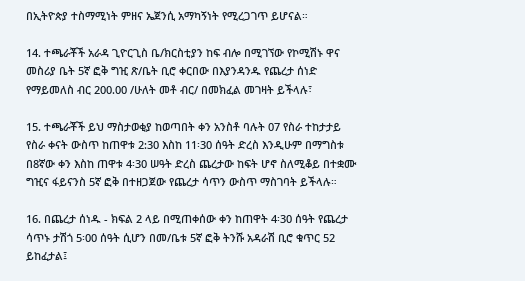በኢትዮጵያ ተስማሚነት ምዘና ኤጀንሲ አማካኝነት የሚረጋገጥ ይሆናል።

14. ተጫራቾች አራዳ ጊዮርጊስ ቤ/ክርስቲያን ከፍ ብሎ በሚገኘው የኮሚሽኑ ዋና መስሪያ ቤት 5ኛ ፎቅ ግዢ ጽ/ቤት ቢሮ ቀርበው በእያንዳንዱ የጨረታ ሰነድ የማይመለስ ብር 200.00 /ሁለት መቶ ብር/ በመክፈል መገዛት ይችላሉ፣

15. ተጫራቾች ይህ ማስታወቂያ ከወጣበት ቀን አንስቶ ባሉት 07 የስራ ተከታታይ የስራ ቀናት ውስጥ ከጠዋቱ 2:30 እስከ 11፡30 ሰዓት ድረስ እንዲሁም በማግስቱ በ8ኛው ቀን እስከ ጠዋቱ 4፡30 ሠዓት ድረስ ጨረታው ከፍት ሆኖ ስለሚቆይ በተቋሙ ግዢና ፋይናንስ 5ኛ ፎቅ በተዘጋጀው የጨረታ ሳጥን ውስጥ ማስገባት ይችላሉ።

16. በጨረታ ሰነዱ - ክፍል 2 ላይ በሚጠቀሰው ቀን ከጠዋት 4፡30 ሰዓት የጨረታ ሳጥኑ ታሽጎ 5፡00 ሰዓት ሲሆን በመ/ቤቱ 5ኛ ፎቅ ትንሹ አዳራሽ ቢሮ ቁጥር 52 ይከፈታል፤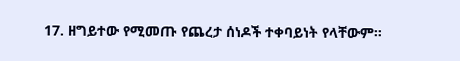17. ዘግይተው የሚመጡ የጨረታ ሰነዶች ተቀባይነት የላቸውም።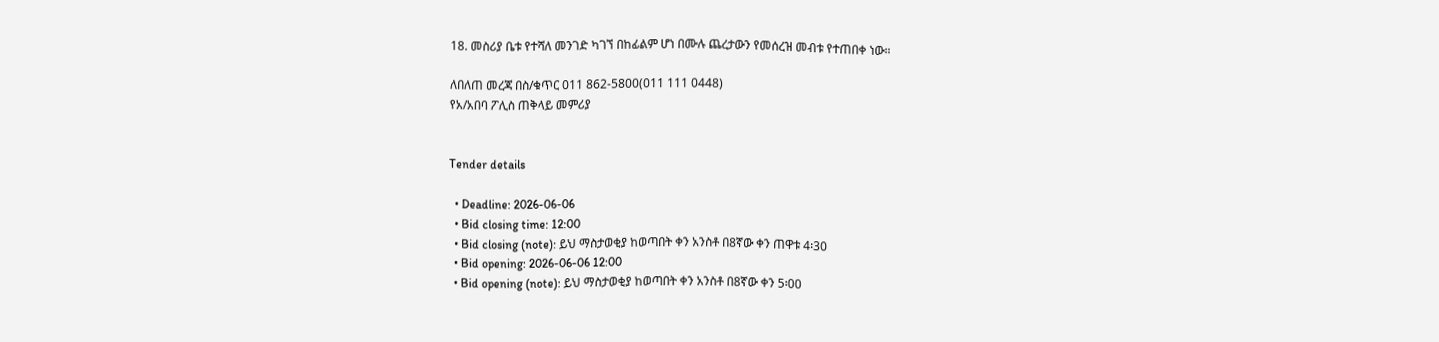18. መስሪያ ቤቱ የተሻለ መንገድ ካገኘ በከፊልም ሆነ በሙሉ ጨረታውን የመሰረዝ መብቱ የተጠበቀ ነው።

ለበለጠ መረጃ በስ/ቁጥር 011 862-5800(011 111 0448)
የአ/አበባ ፖሊስ ጠቅላይ መምሪያ


Tender details

  • Deadline: 2026-06-06
  • Bid closing time: 12:00
  • Bid closing (note): ይህ ማስታወቂያ ከወጣበት ቀን አንስቶ በ8ኛው ቀን ጠዋቱ 4፡30
  • Bid opening: 2026-06-06 12:00
  • Bid opening (note): ይህ ማስታወቂያ ከወጣበት ቀን አንስቶ በ8ኛው ቀን 5፡00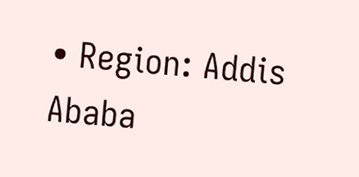• Region: Addis Ababa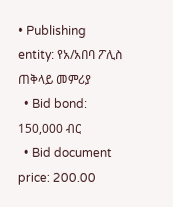• Publishing entity: የአ/አበባ ፖሊስ ጠቅላይ መምሪያ
  • Bid bond: 150,000 ብር
  • Bid document price: 200.00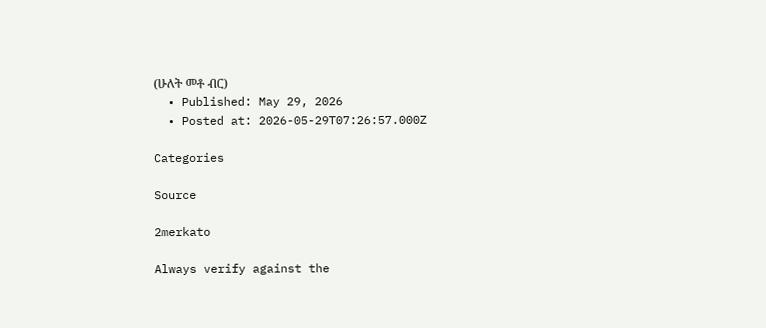(ሁለት መቶ ብር)
  • Published: May 29, 2026
  • Posted at: 2026-05-29T07:26:57.000Z

Categories

Source

2merkato

Always verify against the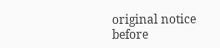original notice before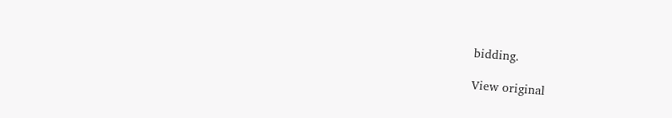bidding.

View original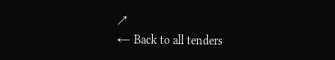↗
← Back to all tenders